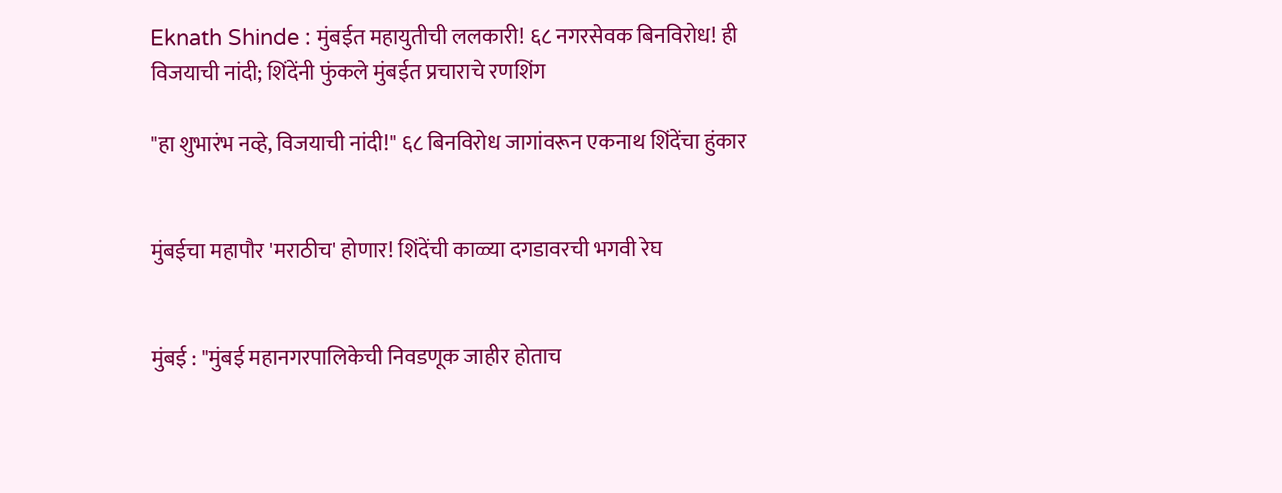Eknath Shinde : मुंबईत महायुतीची ललकारी! ६८ नगरसेवक बिनविरोध! ही विजयाची नांदी; शिंदेंनी फुंकले मुंबईत प्रचाराचे रणशिंग

"हा शुभारंभ नव्हे, विजयाची नांदी!" ६८ बिनविरोध जागांवरून एकनाथ शिंदेंचा हुंकार


मुंबईचा महापौर 'मराठीच' होणार! शिंदेंची काळ्या दगडावरची भगवी रेघ


मुंबई : "मुंबई महानगरपालिकेची निवडणूक जाहीर होताच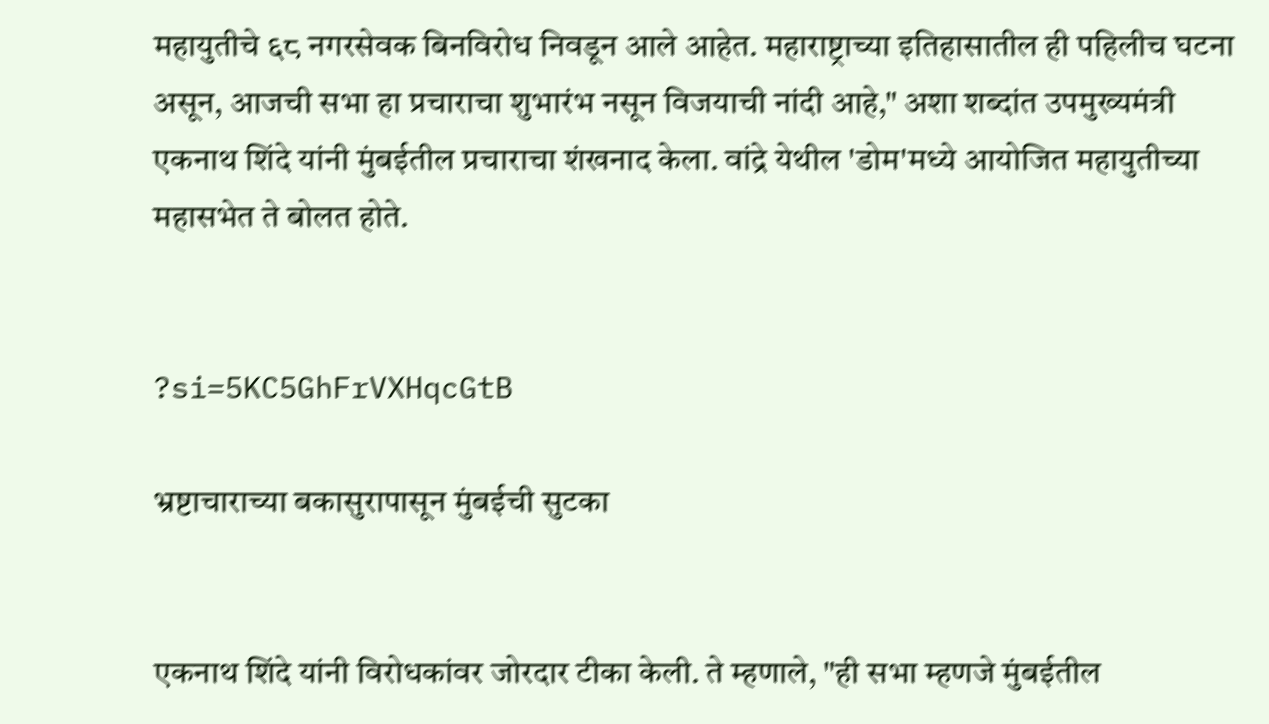महायुतीचे ६८ नगरसेवक बिनविरोध निवडून आले आहेत. महाराष्ट्राच्या इतिहासातील ही पहिलीच घटना असून, आजची सभा हा प्रचाराचा शुभारंभ नसून विजयाची नांदी आहे," अशा शब्दांत उपमुख्यमंत्री एकनाथ शिंदे यांनी मुंबईतील प्रचाराचा शंखनाद केला. वांद्रे येथील 'डोम'मध्ये आयोजित महायुतीच्या महासभेत ते बोलत होते.


?si=5KC5GhFrVXHqcGtB

भ्रष्टाचाराच्या बकासुरापासून मुंबईची सुटका


एकनाथ शिंदे यांनी विरोधकांवर जोरदार टीका केली. ते म्हणाले, "ही सभा म्हणजे मुंबईतील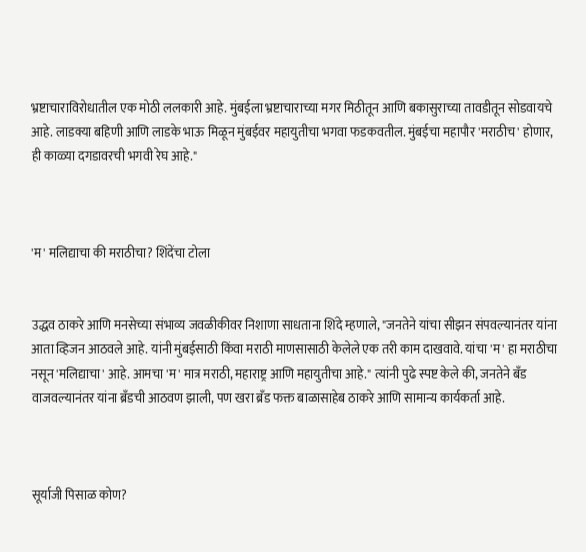भ्रष्टाचाराविरोधातील एक मोठी ललकारी आहे. मुंबईला भ्रष्टाचाराच्या मगर मिठीतून आणि बकासुराच्या तावडीतून सोडवायचे आहे. लाडक्या बहिणी आणि लाडके भाऊ मिळून मुंबईवर महायुतीचा भगवा फडकवतील. मुंबईचा महापौर 'मराठीच' होणार, ही काळ्या दगडावरची भगवी रेघ आहे."



'म' मलिद्याचा की मराठीचा? शिंदेंचा टोला


उद्धव ठाकरे आणि मनसेच्या संभाव्य जवळीकीवर निशाणा साधताना शिंदे म्हणाले, "जनतेने यांचा सीझन संपवल्यानंतर यांना आता व्हिजन आठवले आहे. यांनी मुंबईसाठी किंवा मराठी माणसासाठी केलेले एक तरी काम दाखवावे. यांचा 'म' हा मराठीचा नसून 'मलिद्याचा' आहे. आमचा 'म' मात्र मराठी, महाराष्ट्र आणि महायुतीचा आहे." त्यांनी पुढे स्पष्ट केले की, जनतेने बँड वाजवल्यानंतर यांना ब्रँडची आठवण झाली, पण खरा ब्रँड फक्त बाळासाहेब ठाकरे आणि सामान्य कार्यकर्ता आहे.



सूर्याजी पिसाळ कोण?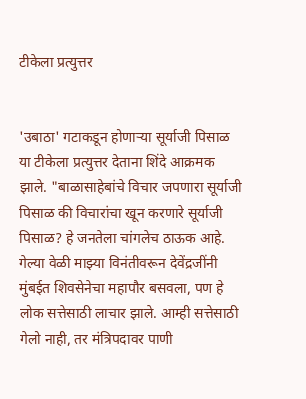टीकेला प्रत्युत्तर


'उबाठा' गटाकडून होणाऱ्या सूर्याजी पिसाळ या टीकेला प्रत्युत्तर देताना शिंदे आक्रमक झाले. "बाळासाहेबांचे विचार जपणारा सूर्याजी पिसाळ की विचारांचा खून करणारे सूर्याजी पिसाळ? हे जनतेला चांगलेच ठाऊक आहे. गेल्या वेळी माझ्या विनंतीवरून देवेंद्रजींनी मुंबईत शिवसेनेचा महापौर बसवला, पण हे लोक सत्तेसाठी लाचार झाले. आम्ही सत्तेसाठी गेलो नाही, तर मंत्रिपदावर पाणी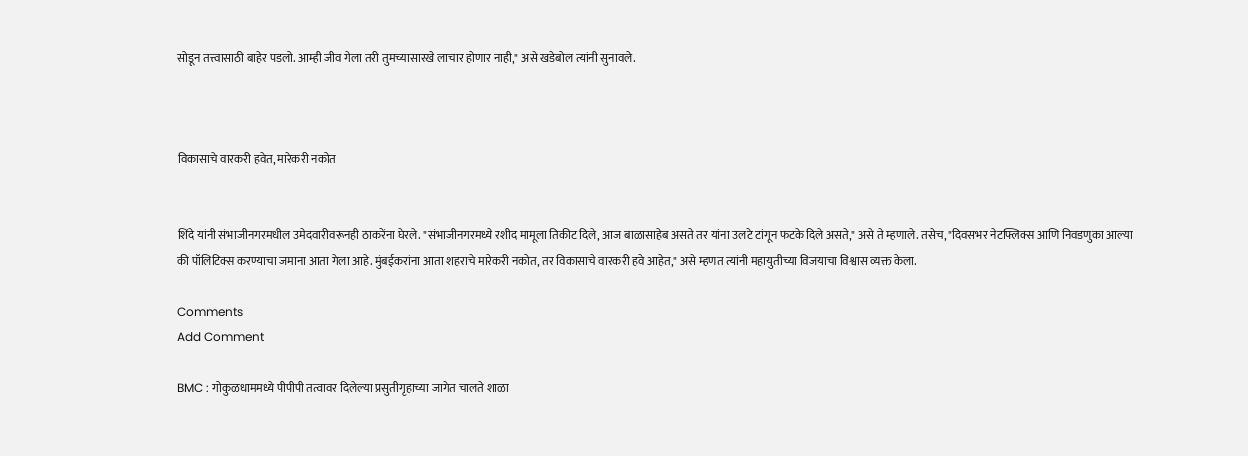सोडून तत्त्वासाठी बाहेर पडलो. आम्ही जीव गेला तरी तुमच्यासारखे लाचार होणार नाही," असे खडेबोल त्यांनी सुनावले.



विकासाचे वारकरी हवेत, मारेकरी नकोत


शिंदे यांनी संभाजीनगरमधील उमेदवारीवरूनही ठाकरेंना घेरले. "संभाजीनगरमध्ये रशीद मामूला तिकीट दिले, आज बाळासाहेब असते तर यांना उलटे टांगून फटके दिले असते," असे ते म्हणाले. तसेच, "दिवसभर नेटफ्लिक्स आणि निवडणुका आल्या की पॉलिटिक्स करण्याचा जमाना आता गेला आहे. मुंबईकरांना आता शहराचे मारेकरी नकोत, तर विकासाचे वारकरी हवे आहेत," असे म्हणत त्यांनी महायुतीच्या विजयाचा विश्वास व्यक्त केला.

Comments
Add Comment

BMC : गोकुळधाममध्ये पीपीपी तत्वावर दिलेल्या प्रसुतीगृहाच्या जागेत चालते शाळा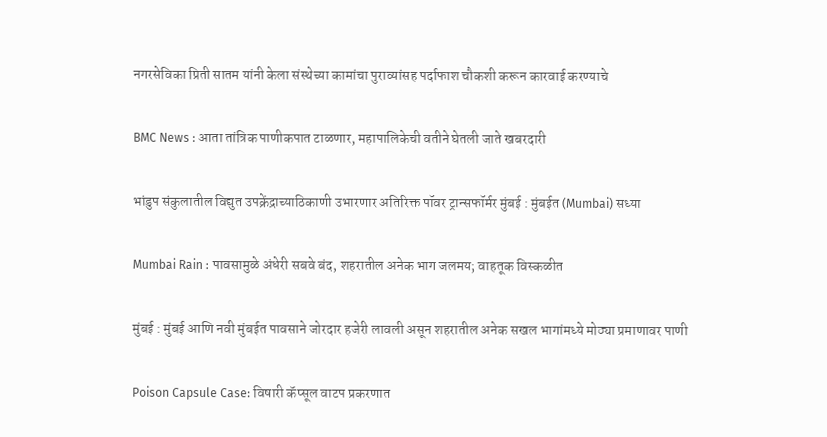नगरसेविका प्रिती सातम यांनी केला संस्थेच्या कामांचा पुराव्यांसह पर्दाफाश चौकशी करून कारवाई करण्याचे

BMC News : आता तांत्रिक पाणीकपात टाळणार, महापालिकेची वतीने घेतली जाते खबरदारी

भांडुप संकुलातील विद्युत उपक्रेंद्राच्याठिकाणी उभारणार अतिरिक्त पॉवर ट्रान्सफॉर्मर मुंबई : मुंबईत (Mumbai) सध्या

Mumbai Rain : पावसामुळे अंधेरी सबवे बंद, शहरातील अनेक भाग जलमय; वाहतूक विस्कळीत

मुंबई : मुंबई आणि नवी मुंबईत पावसाने जोरदार हजेरी लावली असून शहरातील अनेक सखल भागांमध्ये मोठ्या प्रमाणावर पाणी

Poison Capsule Case: विषारी कॅप्सूल वाटप प्रकरणात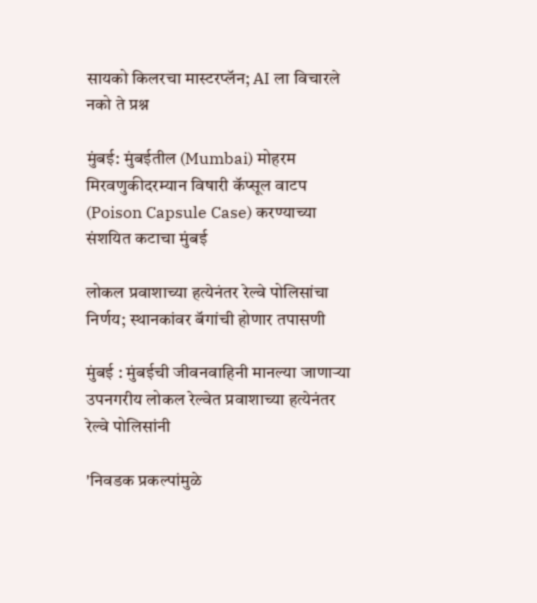सायको किलरचा मास्टरप्लॅन; AI ला विचारले नको ते प्रश्न

मुंबई: मुंबईतील (Mumbai) मोहरम मिरवणुकीदरम्यान विषारी कॅप्सूल वाटप (Poison Capsule Case) करण्याच्या संशयित कटाचा मुंबई

लोकल प्रवाशाच्या हत्येनंतर रेल्वे पोलिसांचा निर्णय; स्थानकांवर बॅगांची होणार तपासणी

मुंबई : मुंबईची जीवनवाहिनी मानल्या जाणाऱ्या उपनगरीय लोकल रेल्वेत प्रवाशाच्या हत्येनंतर रेल्वे पोलिसांनी

'निवडक प्रकल्पांमुळे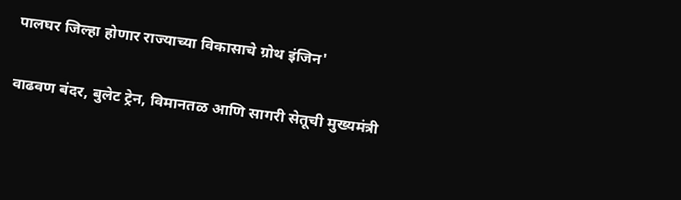पालघर जिल्हा होणार राज्याच्या विकासाचे ग्रोथ इंजिन'

वाढवण बंदर, बुलेट ट्रेन, विमानतळ आणि सागरी सेतूची मुख्यमंत्री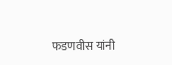फडणवीस यांनी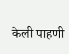केली पाहणी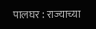पालघर : राज्याच्या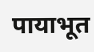पायाभूत